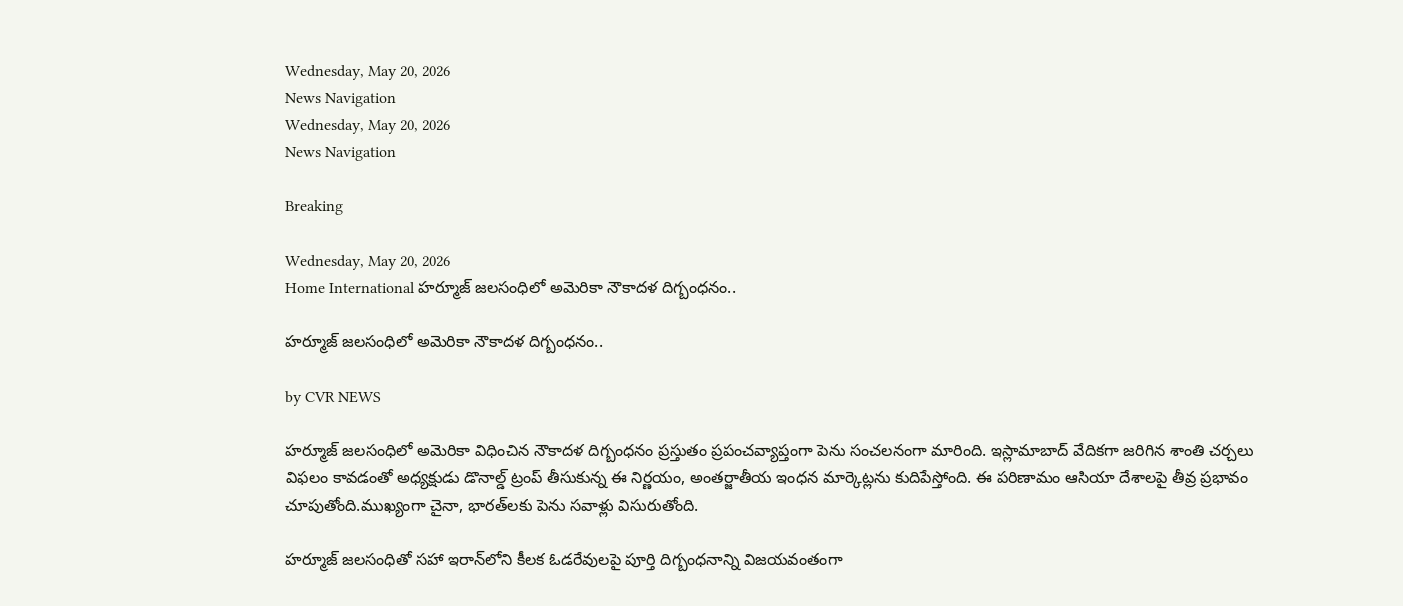Wednesday, May 20, 2026
News Navigation
Wednesday, May 20, 2026
News Navigation

Breaking

Wednesday, May 20, 2026
Home International హర్మూజ్ జలసంధిలో అమెరికా నౌకాదళ దిగ్బంధనం..

హర్మూజ్ జలసంధిలో అమెరికా నౌకాదళ దిగ్బంధనం..

by CVR NEWS

హర్మూజ్ జలసంధిలో అమెరికా విధించిన నౌకాదళ దిగ్బంధనం ప్రస్తుతం ప్రపంచవ్యాప్తంగా పెను సంచలనంగా మారింది. ఇస్లామాబాద్ వేదికగా జరిగిన శాంతి చర్చలు విఫలం కావడంతో అధ్యక్షుడు డొనాల్డ్ ట్రంప్ తీసుకున్న ఈ నిర్ణయం, అంతర్జాతీయ ఇంధన మార్కెట్లను కుదిపేస్తోంది. ఈ పరిణామం ఆసియా దేశాలపై తీవ్ర ప్రభావం చూపుతోంది.ముఖ్యంగా చైనా, భారత్‌లకు పెను సవాళ్లు విసురుతోంది.

హర్మూజ్ జలసంధితో సహా ఇరాన్‌లోని కీలక ఓడరేవులపై పూర్తి దిగ్బంధనాన్ని విజయవంతంగా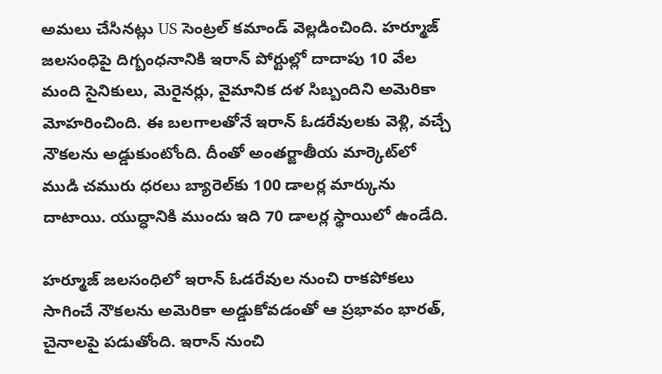అమలు చేసినట్లు US సెంట్రల్ కమాండ్ వెల్లడించింది. హర్మూజ్ జలసంధిపై దిగ్బంధనానికి ఇరాన్ పోర్టుల్లో దాదాపు 10 వేల మంది సైనికులు, మెరైనర్లు, వైమానిక దళ సిబ్బందిని అమెరికా మోహరించింది. ఈ బలగాలతోనే ఇరాన్ ఓడరేవులకు వెళ్లి, వచ్చే నౌకలను అడ్డుకుంటోంది. దీంతో అంతర్జాతీయ మార్కెట్‌లో ముడి చమురు ధరలు బ్యారెల్‌కు 100 డాలర్ల మార్కును దాటాయి. యుద్ధానికి ముందు ఇది 70 డాలర్ల స్థాయిలో ఉండేది.

హర్మూజ్ జలసంధిలో ఇరాన్ ఓడరేవుల నుంచి రాకపోకలు సాగించే నౌకలను అమెరికా అడ్డుకోవడంతో ఆ ప్రభావం భారత్, చైనాలపై పడుతోంది. ఇరాన్ నుంచి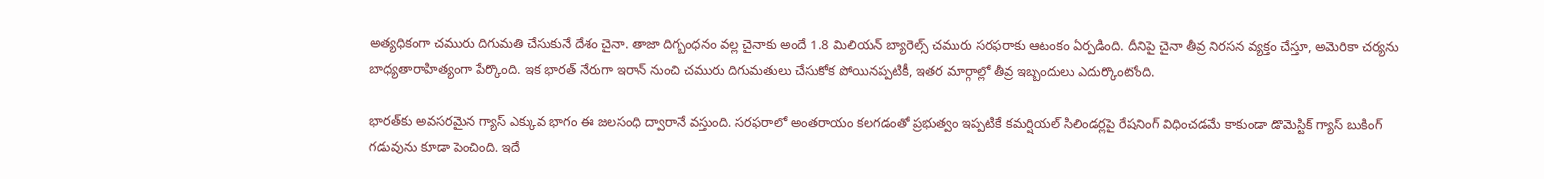అత్యధికంగా చమురు దిగుమతి చేసుకునే దేశం చైనా. తాజా దిగ్బంధనం వల్ల చైనాకు అందే 1.8 మిలియన్ బ్యారెల్స్ చమురు సరఫరాకు ఆటంకం ఏర్పడింది. దీనిపై చైనా తీవ్ర నిరసన వ్యక్తం చేస్తూ, అమెరికా చర్యను బాధ్యతారాహిత్యంగా పేర్కొంది. ఇక భారత్ నేరుగా ఇరాన్ నుంచి చమురు దిగుమతులు చేసుకోక పోయినప్పటికీ, ఇతర మార్గాల్లో తీవ్ర ఇబ్బందులు ఎదుర్కొంటోంది.

భారత్‌కు అవసరమైన గ్యాస్ ఎక్కువ భాగం ఈ జలసంధి ద్వారానే వస్తుంది. సరఫరాలో అంతరాయం కలగడంతో ప్రభుత్వం ఇప్పటికే కమర్షియల్ సిలిండర్లపై రేషనింగ్ విధించడమే కాకుండా డొమెస్టిక్ గ్యాస్ బుకింగ్ గడువును కూడా పెంచింది. ఇదే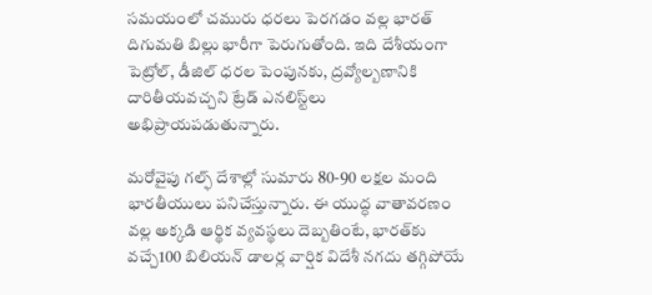సమయంలో చమురు ధరలు పెరగడం వల్ల భారత్ దిగుమతి బిల్లు భారీగా పెరుగుతోంది. ఇది దేశీయంగా పెట్రోల్, డీజిల్ ధరల పెంపునకు, ద్రవ్యోల్బణానికి దారితీయవచ్చని ట్రేడ్ ఎనలిస్ట్‌లు అభిప్రాయపడుతున్నారు.

మరోవైపు గల్ఫ్ దేశాల్లో సుమారు 80-90 లక్షల మంది భారతీయులు పనిచేస్తున్నారు. ఈ యుద్ధ వాతావరణం వల్ల అక్కడి ఆర్థిక వ్యవస్థలు దెబ్బతింటే, భారత్‌కు వచ్చే100 బిలియన్ డాలర్ల వార్షిక విదేశీ నగదు తగ్గిపోయే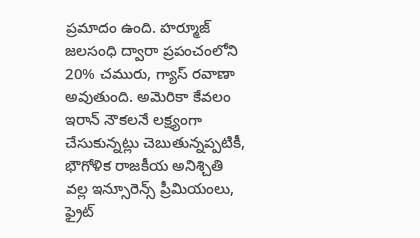ప్రమాదం ఉంది. హర్మూజ్ జలసంధి ద్వారా ప్రపంచంలోని 20% చమురు, గ్యాస్ రవాణా అవుతుంది. అమెరికా కేవలం ఇరాన్ నౌకలనే లక్ష్యంగా చేసుకున్నట్లు చెబుతున్నప్పటికీ, భౌగోళిక రాజకీయ అనిశ్చితి వల్ల ఇన్సూరెన్స్ ప్రీమియంలు, ఫ్రైట్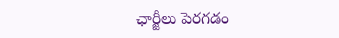ఛార్జీలు పెరగడం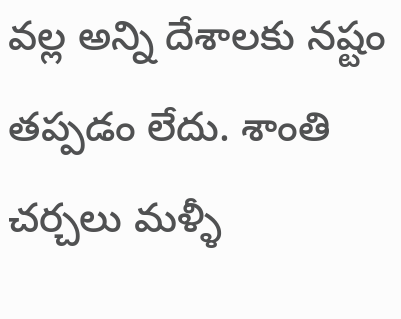వల్ల అన్ని దేశాలకు నష్టం తప్పడం లేదు. శాంతి చర్చలు మళ్ళీ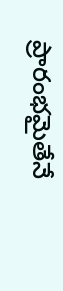ప్రారంభమైతేనే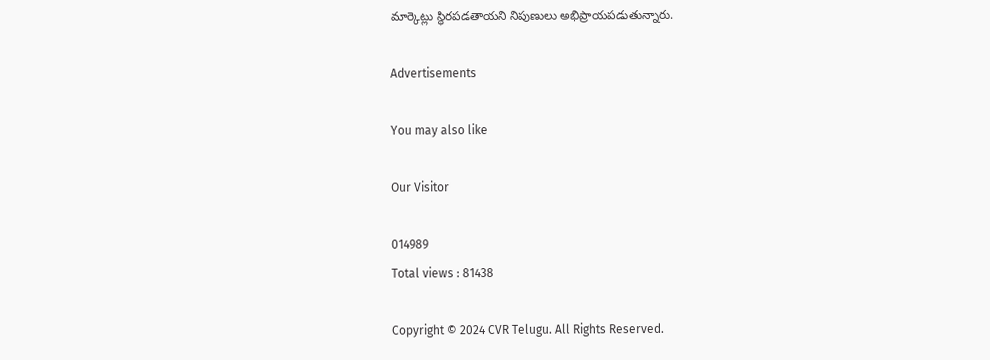మార్కెట్లు స్థిరపడతాయని నిపుణులు అభిప్రాయపడుతున్నారు.

Advertisements

You may also like

Our Visitor

014989
Total views : 81438

Copyright © 2024 CVR Telugu. All Rights Reserved.